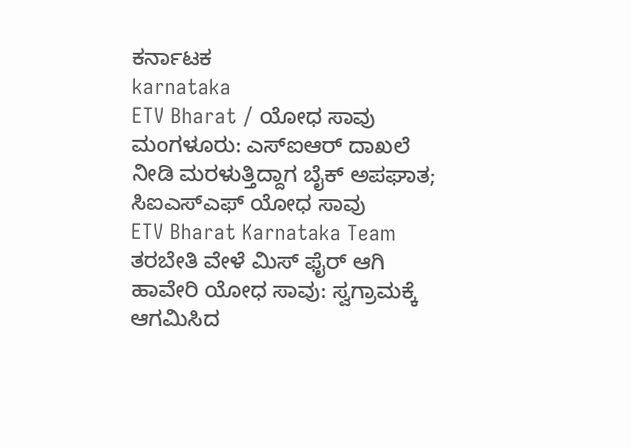ಕರ್ನಾಟಕ
karnataka
ETV Bharat / ಯೋಧ ಸಾವು
ಮಂಗಳೂರು: ಎಸ್ಐಆರ್ ದಾಖಲೆ ನೀಡಿ ಮರಳುತ್ತಿದ್ದಾಗ ಬೈಕ್ ಅಪಘಾತ; ಸಿಐಎಸ್ಎಫ್ ಯೋಧ ಸಾವು
ETV Bharat Karnataka Team
ತರಬೇತಿ ವೇಳೆ ಮಿಸ್ ಫೈರ್ ಆಗಿ ಹಾವೇರಿ ಯೋಧ ಸಾವು: ಸ್ವಗ್ರಾಮಕ್ಕೆ ಆಗಮಿಸಿದ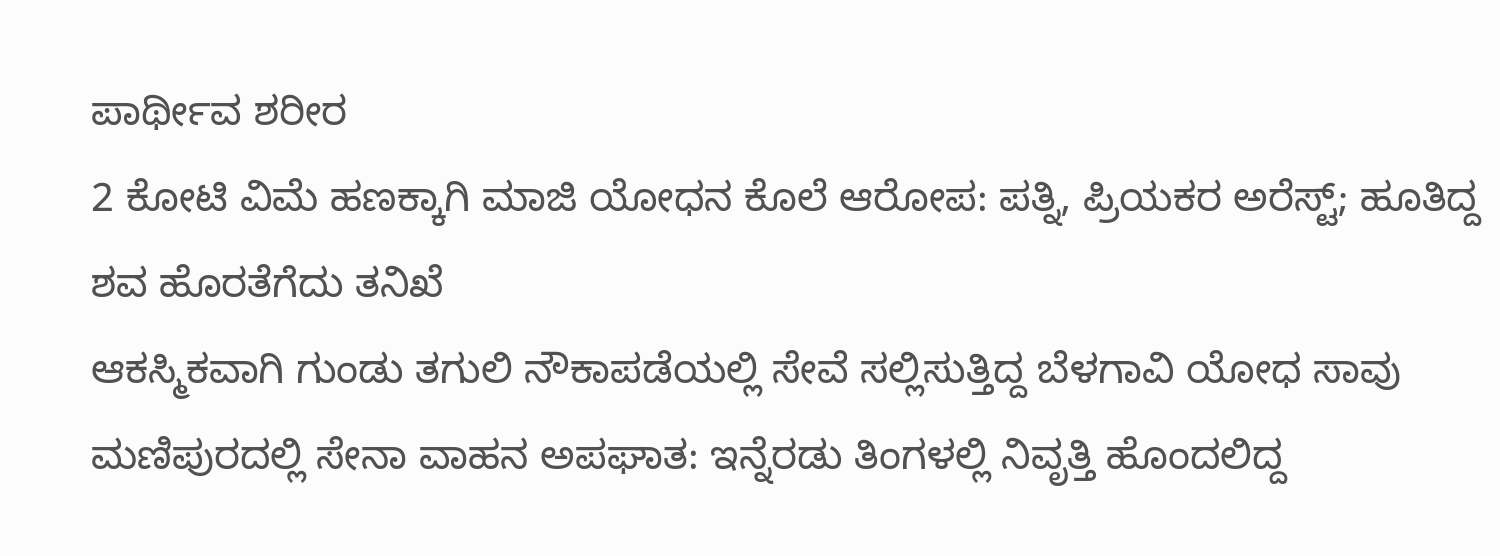ಪಾರ್ಥೀವ ಶರೀರ
2 ಕೋಟಿ ವಿಮೆ ಹಣಕ್ಕಾಗಿ ಮಾಜಿ ಯೋಧನ ಕೊಲೆ ಆರೋಪ: ಪತ್ನಿ, ಪ್ರಿಯಕರ ಅರೆಸ್ಟ್; ಹೂತಿದ್ದ ಶವ ಹೊರತೆಗೆದು ತನಿಖೆ
ಆಕಸ್ಮಿಕವಾಗಿ ಗುಂಡು ತಗುಲಿ ನೌಕಾಪಡೆಯಲ್ಲಿ ಸೇವೆ ಸಲ್ಲಿಸುತ್ತಿದ್ದ ಬೆಳಗಾವಿ ಯೋಧ ಸಾವು
ಮಣಿಪುರದಲ್ಲಿ ಸೇನಾ ವಾಹನ ಅಪಘಾತ: ಇನ್ನೆರಡು ತಿಂಗಳಲ್ಲಿ ನಿವೃತ್ತಿ ಹೊಂದಲಿದ್ದ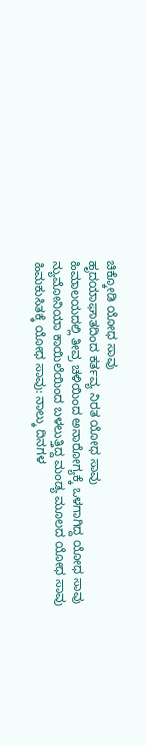ಚಿಕ್ಕೋಡಿ ಯೋಧ ಸಾವು
ಹೃದಯಾಘಾತದಿಂದ ಕರ್ತವ್ಯ ನಿರತ ಯೋಧ ಸಾವು
ಹಿಮಾಲಯದಲ್ಲಿ ತೀವ್ರ ಚಳಿಯಿಂದ ಅನಾರೋಗ್ಯಕ್ಕೆ ಒಳಗಾಗಿದ್ದ ಯೋಧ ಸಾವು
ನ್ಯುಮೋನಿಯಾ ಕಾಯಿಲೆಯಿಂದ ಬಳಲುತ್ತಿದ್ದ ಮಂಡ್ಯ ಮೂಲದ ಯೋಧ ಸಾವು
ಹಿಮಕುಸಿತಕ್ಕೆ ಯೋಧ ಸಾವು: ನಾಲ್ಕು ದಿನಗಳ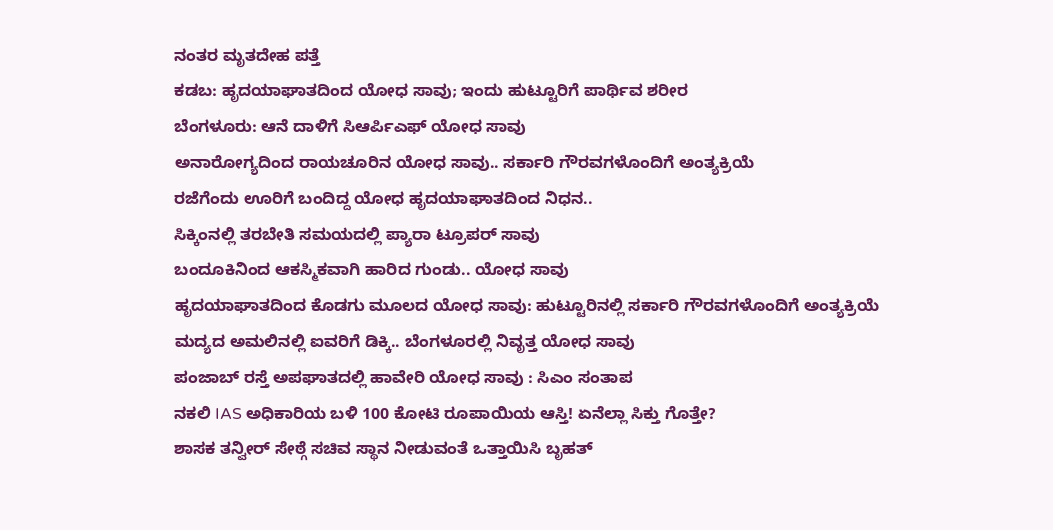ನಂತರ ಮೃತದೇಹ ಪತ್ತೆ
ಕಡಬ: ಹೃದಯಾಘಾತದಿಂದ ಯೋಧ ಸಾವು; ಇಂದು ಹುಟ್ಟೂರಿಗೆ ಪಾರ್ಥಿವ ಶರೀರ
ಬೆಂಗಳೂರು: ಆನೆ ದಾಳಿಗೆ ಸಿಆರ್ಪಿಎಫ್ ಯೋಧ ಸಾವು
ಅನಾರೋಗ್ಯದಿಂದ ರಾಯಚೂರಿನ ಯೋಧ ಸಾವು.. ಸರ್ಕಾರಿ ಗೌರವಗಳೊಂದಿಗೆ ಅಂತ್ಯಕ್ರಿಯೆ
ರಜೆಗೆಂದು ಊರಿಗೆ ಬಂದಿದ್ದ ಯೋಧ ಹೃದಯಾಘಾತದಿಂದ ನಿಧನ..
ಸಿಕ್ಕಿಂನಲ್ಲಿ ತರಬೇತಿ ಸಮಯದಲ್ಲಿ ಪ್ಯಾರಾ ಟ್ರೂಪರ್ ಸಾವು
ಬಂದೂಕಿನಿಂದ ಆಕಸ್ಮಿಕವಾಗಿ ಹಾರಿದ ಗುಂಡು.. ಯೋಧ ಸಾವು
ಹೃದಯಾಘಾತದಿಂದ ಕೊಡಗು ಮೂಲದ ಯೋಧ ಸಾವು: ಹುಟ್ಟೂರಿನಲ್ಲಿ ಸರ್ಕಾರಿ ಗೌರವಗಳೊಂದಿಗೆ ಅಂತ್ಯಕ್ರಿಯೆ
ಮದ್ಯದ ಅಮಲಿನಲ್ಲಿ ಐವರಿಗೆ ಡಿಕ್ಕಿ.. ಬೆಂಗಳೂರಲ್ಲಿ ನಿವೃತ್ತ ಯೋಧ ಸಾವು
ಪಂಜಾಬ್ ರಸ್ತೆ ಅಪಘಾತದಲ್ಲಿ ಹಾವೇರಿ ಯೋಧ ಸಾವು : ಸಿಎಂ ಸಂತಾಪ
ನಕಲಿ IAS ಅಧಿಕಾರಿಯ ಬಳಿ 100 ಕೋಟಿ ರೂಪಾಯಿಯ ಆಸ್ತಿ! ಏನೆಲ್ಲಾ ಸಿಕ್ತು ಗೊತ್ತೇ?
ಶಾಸಕ ತನ್ವೀರ್ ಸೇಠ್ಗೆ ಸಚಿವ ಸ್ಥಾನ ನೀಡುವಂತೆ ಒತ್ತಾಯಿಸಿ ಬೃಹತ್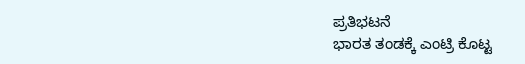ಪ್ರತಿಭಟನೆ
ಭಾರತ ತಂಡಕ್ಕೆ ಎಂಟ್ರಿ ಕೊಟ್ಟ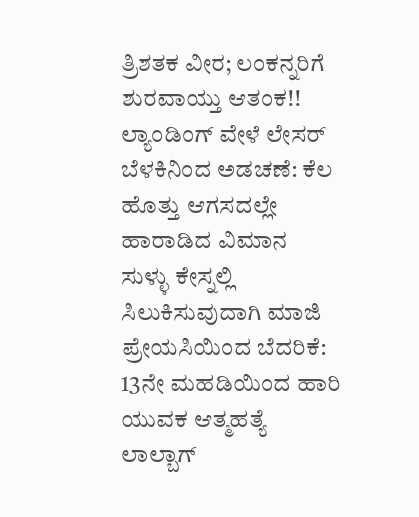ತ್ರಿಶತಕ ವೀರ; ಲಂಕನ್ನರಿಗೆ ಶುರವಾಯ್ತು ಆತಂಕ!!
ಲ್ಯಾಂಡಿಂಗ್ ವೇಳೆ ಲೇಸರ್ ಬೆಳಕಿನಿಂದ ಅಡಚಣೆ: ಕೆಲ ಹೊತ್ತು ಆಗಸದಲ್ಲೇ ಹಾರಾಡಿದ ವಿಮಾನ
ಸುಳ್ಳು ಕೇಸ್ನಲ್ಲಿ ಸಿಲುಕಿಸುವುದಾಗಿ ಮಾಜಿ ಪ್ರೇಯಸಿಯಿಂದ ಬೆದರಿಕೆ: 13ನೇ ಮಹಡಿಯಿಂದ ಹಾರಿ ಯುವಕ ಆತ್ಮಹತ್ಯೆ
ಲಾಲ್ಬಾಗ್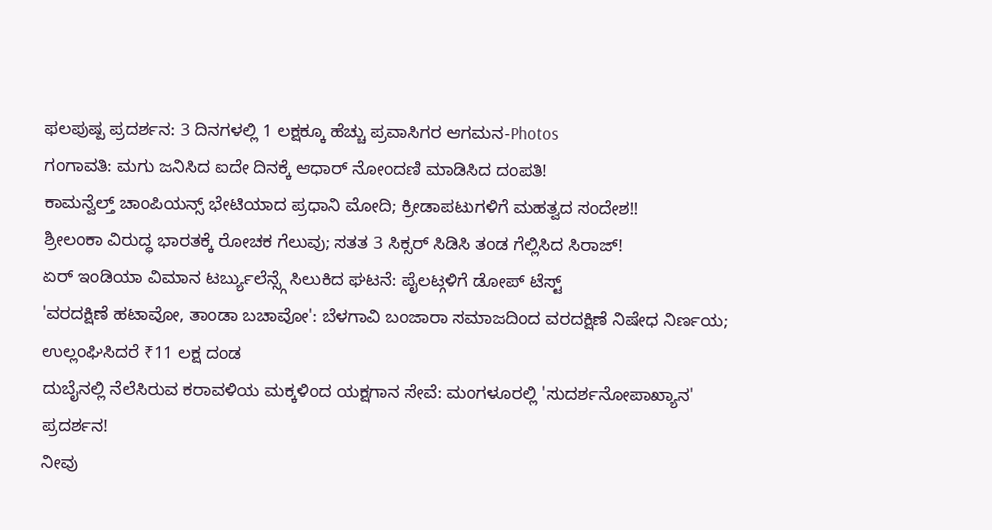ಫಲಪುಷ್ಪ ಪ್ರದರ್ಶನ: 3 ದಿನಗಳಲ್ಲಿ 1 ಲಕ್ಷಕ್ಕೂ ಹೆಚ್ಚು ಪ್ರವಾಸಿಗರ ಆಗಮನ-Photos
ಗಂಗಾವತಿ: ಮಗು ಜನಿಸಿದ ಐದೇ ದಿನಕ್ಕೆ ಆಧಾರ್ ನೋಂದಣಿ ಮಾಡಿಸಿದ ದಂಪತಿ!
ಕಾಮನ್ವೆಲ್ತ್ ಚಾಂಪಿಯನ್ಸ್ ಭೇಟಿಯಾದ ಪ್ರಧಾನಿ ಮೋದಿ; ಕ್ರೀಡಾಪಟುಗಳಿಗೆ ಮಹತ್ವದ ಸಂದೇಶ!!
ಶ್ರೀಲಂಕಾ ವಿರುದ್ಧ ಭಾರತಕ್ಕೆ ರೋಚಕ ಗೆಲುವು; ಸತತ 3 ಸಿಕ್ಸರ್ ಸಿಡಿಸಿ ತಂಡ ಗೆಲ್ಲಿಸಿದ ಸಿರಾಜ್!
ಏರ್ ಇಂಡಿಯಾ ವಿಮಾನ ಟರ್ಬ್ಯುಲೆನ್ಸ್ಗೆ ಸಿಲುಕಿದ ಘಟನೆ: ಪೈಲಟ್ಗಳಿಗೆ ಡೋಪ್ ಟೆಸ್ಟ್
'ವರದಕ್ಷಿಣೆ ಹಟಾವೋ, ತಾಂಡಾ ಬಚಾವೋ': ಬೆಳಗಾವಿ ಬಂಜಾರಾ ಸಮಾಜದಿಂದ ವರದಕ್ಷಿಣೆ ನಿಷೇಧ ನಿರ್ಣಯ; ಉಲ್ಲಂಘಿಸಿದರೆ ₹11 ಲಕ್ಷ ದಂಡ
ದುಬೈನಲ್ಲಿ ನೆಲೆಸಿರುವ ಕರಾವಳಿಯ ಮಕ್ಕಳಿಂದ ಯಕ್ಷಗಾನ ಸೇವೆ: ಮಂಗಳೂರಲ್ಲಿ 'ಸುದರ್ಶನೋಪಾಖ್ಯಾನ' ಪ್ರದರ್ಶನ!
ನೀವು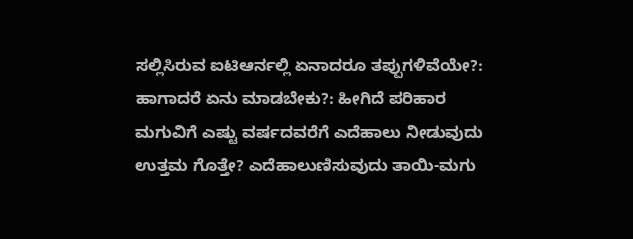ಸಲ್ಲಿಸಿರುವ ಐಟಿಆರ್ನಲ್ಲಿ ಏನಾದರೂ ತಪ್ಪುಗಳಿವೆಯೇ?: ಹಾಗಾದರೆ ಏನು ಮಾಡಬೇಕು?: ಹೀಗಿದೆ ಪರಿಹಾರ
ಮಗುವಿಗೆ ಎಷ್ಟು ವರ್ಷದವರೆಗೆ ಎದೆಹಾಲು ನೀಡುವುದು ಉತ್ತಮ ಗೊತ್ತೇ? ಎದೆಹಾಲುಣಿಸುವುದು ತಾಯಿ-ಮಗು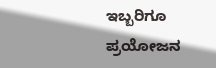ಇಬ್ಬರಿಗೂ ಪ್ರಯೋಜನ